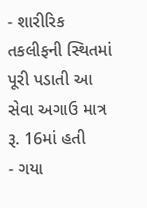- શારીરિક તકલીફની સ્થિતમાં પૂરી પડાતી આ સેવા અગાઉ માત્ર રૂ. 16માં હતી
- ગયા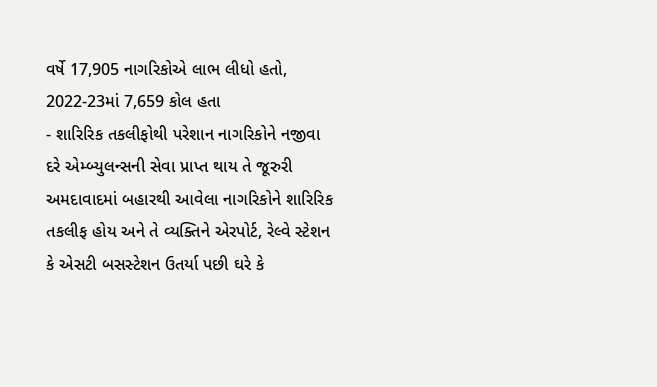વર્ષે 17,905 નાગરિકોએ લાભ લીધો હતો, 2022-23માં 7,659 કોલ હતા
- શારિરિક તકલીફોથી પરેશાન નાગરિકોને નજીવા દરે એમ્બ્યુલન્સની સેવા પ્રાપ્ત થાય તે જૂરુરી
અમદાવાદમાં બહારથી આવેલા નાગરિકોને શારિરિક તકલીફ હોય અને તે વ્યક્તિને એરપોર્ટ, રેલ્વે સ્ટેશન કે એસટી બસસ્ટેશન ઉતર્યા પછી ઘરે કે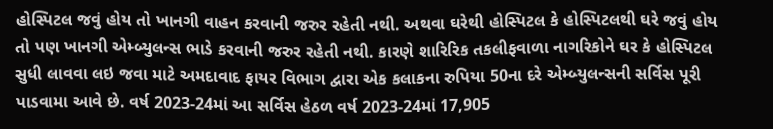હોસ્પિટલ જવું હોય તો ખાનગી વાહન કરવાની જરુર રહેતી નથી. અથવા ઘરેથી હોસ્પિટલ કે હોસ્પિટલથી ઘરે જવું હોય તો પણ ખાનગી એમ્બ્યુલન્સ ભાડે કરવાની જરુર રહેતી નથી. કારણે શારિરિક તકલીફવાળા નાગરિકોને ઘર કે હોસ્પિટલ સુધી લાવવા લઇ જવા માટે અમદાવાદ ફાયર વિભાગ દ્વારા એક કલાકના રુપિયા 50ના દરે એમ્બ્યુલન્સની સર્વિસ પૂરી પાડવામા આવે છે. વર્ષ 2023-24માં આ સર્વિસ હેઠળ વર્ષ 2023-24માં 17,905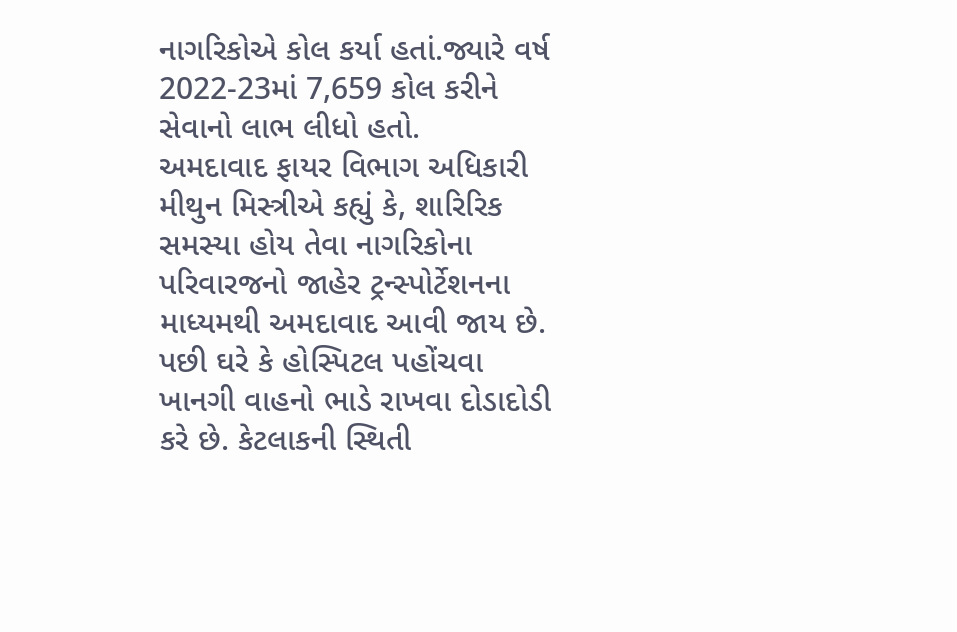નાગરિકોએ કોલ કર્યા હતાં.જ્યારે વર્ષ 2022-23માં 7,659 કોલ કરીને સેવાનો લાભ લીધો હતો.
અમદાવાદ ફાયર વિભાગ અધિકારી મીથુન મિસ્ત્રીએ કહ્યું કે, શારિરિક સમસ્યા હોય તેવા નાગરિકોના પરિવારજનો જાહેર ટ્રન્સ્પોર્ટેશનના માધ્યમથી અમદાવાદ આવી જાય છે. પછી ઘરે કે હોસ્પિટલ પહોંચવા ખાનગી વાહનો ભાડે રાખવા દોડાદોડી કરે છે. કેટલાકની સ્થિતી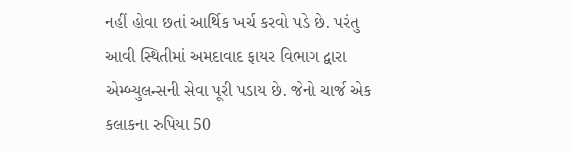નહીં હોવા છતાં આર્થિક ખર્ચ કરવો પડે છે. પરંતુ આવી સ્થિતીમાં અમદાવાદ ફાયર વિભાગ દ્વારા એમ્બ્યુલન્સની સેવા પૂરી પડાય છે. જેનો ચાર્જ એક કલાકના રુપિયા 50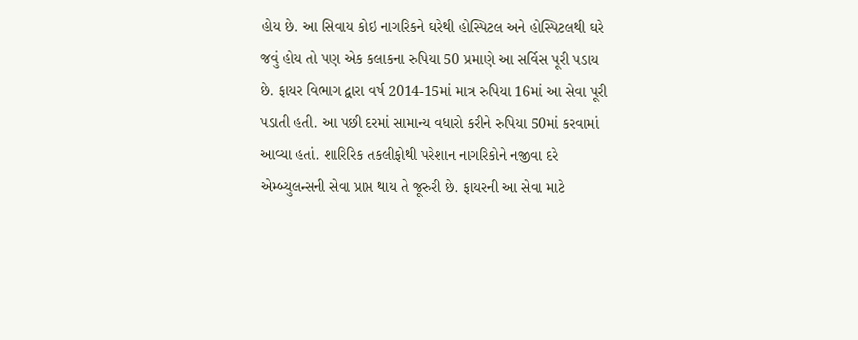હોય છે. આ સિવાય કોઇ નાગરિકને ઘરેથી હોસ્પિટલ અને હોસ્પિટલથી ઘરે જવું હોય તો પણ એક કલાકના રુપિયા 50 પ્રમાણે આ સર્વિસ પૂરી પડાય છે. ફાયર વિભાગ દ્વારા વર્ષ 2014-15માં માત્ર રુપિયા 16માં આ સેવા પૂરી પડાતી હતી. આ પછી દરમાં સામાન્ય વધારો કરીને રુપિયા 50માં કરવામાં આવ્યા હતાં. શારિરિક તકલીફોથી પરેશાન નાગરિકોને નજીવા દરે એમ્બ્યુલન્સની સેવા પ્રાપ્ત થાય તે જૂરુરી છે. ફાયરની આ સેવા માટે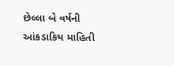છેલ્લા બે વર્ષની આંકડાકિય માહિતી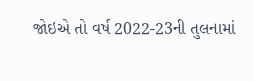જોઇએ તો વર્ષ 2022-23ની તુલનામાં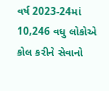વર્ષ 2023-24માં 10,246 વધુ લોકોએ કોલ કરીને સેવાનો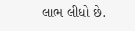લાભ લીધો છે.